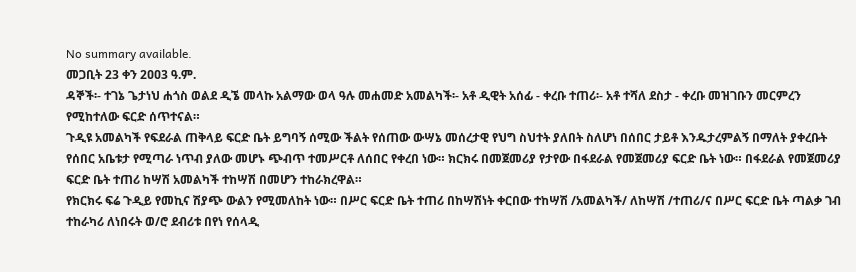No summary available.
መጋቢት 23 ቀን 2ዐዐ3 ዓ.ም.
ዳኞች፡- ተገኔ ጌታነህ ሐጎስ ወልደ ዲኜ መላኩ አልማው ወላ ዓሉ መሐመድ አመልካች፡- አቶ ዲዊት አሰፊ - ቀረቡ ተጠሪ፡- አቶ ተሻለ ደስታ - ቀረቡ መዝገቡን መርምረን የሚከተለው ፍርድ ሰጥተናል።
ጉዲዩ አመልካች የፍደራል ጠቅላይ ፍርድ ቤት ይግባኝ ሰሚው ችልት የሰጠው ውሣኔ መሰረታዊ የህግ ስህተት ያለበት ስለሆነ በሰበር ታይቶ እንዱታረምልኝ በማለት ያቀረቡት የሰበር አቤቱታ የሚጣራ ነጥብ ያለው መሆኑ ጭብጥ ተመሥርቶ ለሰበር የቀረበ ነው። ክርክሩ በመጀመሪያ የታየው በፋደራል የመጀመሪያ ፍርድ ቤት ነው። በፋደራል የመጀመሪያ ፍርድ ቤት ተጠሪ ከሣሽ አመልካች ተከሣሽ በመሆን ተከራክረዋል።
የክርክሩ ፍሬ ጉዲይ የመኪና ሽያጭ ውልን የሚመለከት ነው። በሥር ፍርድ ቤት ተጠሪ በከሣሽነት ቀርበው ተከሣሽ /አመልካች/ ለከሣሽ /ተጠሪ/ና በሥር ፍርድ ቤት ጣልቃ ገብ ተከራካሪ ለነበሩት ወ/ሮ ደብሪቱ በየነ የሰላዲ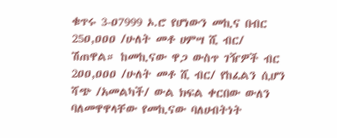ቁጥሩ 3-ዐ7999 ኦ.ሮ የሆነውን መኪና በብር 25ዐ,ዐዐዐ /ሁለት መቶ ሀምሣ ሺ ብር/ ሽጠዋል። ከመኪናው ዋጋ ውስጥ ገዥዎች ብር 2ዐዐ,ዐዐዐ /ሁለት መቶ ሺ ብር/ የከፈልን ሲሆን ሻጭ /አመልካች/ ውል ክፍል ቀርበው ውለን ባለመዋዋላቸው የመኪናው ባለሀብትነት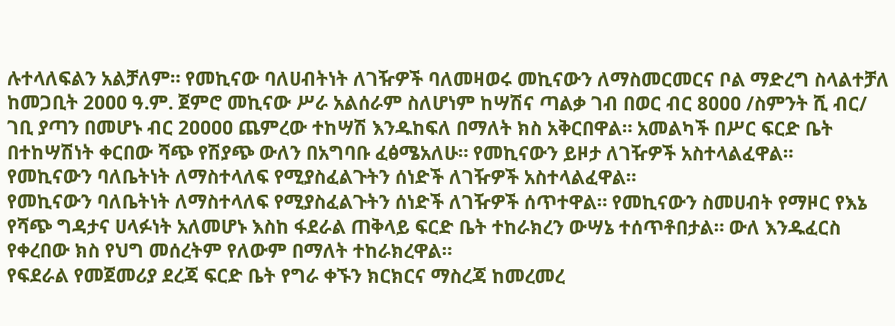ሉተላለፍልን አልቻለም። የመኪናው ባለሀብትነት ለገዥዎች ባለመዛወሩ መኪናውን ለማስመርመርና ቦል ማድረግ ስላልተቻለ ከመጋቢት 2ዐዐዐ ዓ.ም. ጀምሮ መኪናው ሥራ አልሰራም ስለሆነም ከሣሽና ጣልቃ ገብ በወር ብር 8ዐዐዐ /ስምንት ሺ ብር/ ገቢ ያጣን በመሆኑ ብር 2ዐዐዐዐ ጨምረው ተከሣሽ እንዱከፍለ በማለት ክስ አቅርበዋል። አመልካች በሥር ፍርድ ቤት በተከሣሽነት ቀርበው ሻጭ የሽያጭ ውለን በአግባቡ ፈፅሜአለሁ። የመኪናውን ይዞታ ለገዥዎች አስተላልፈዋል።
የመኪናውን ባለቤትነት ለማስተላለፍ የሚያስፈልጉትን ሰነድች ለገዥዎች አስተላልፈዋል።
የመኪናውን ባለቤትነት ለማስተላለፍ የሚያስፈልጉትን ሰነድች ለገዥዎች ሰጥተዋል። የመኪናውን ስመሀብት የማዞር የእኔ የሻጭ ግዳታና ሀላፉነት አለመሆኑ እስከ ፋደራል ጠቅላይ ፍርድ ቤት ተከራክረን ውሣኔ ተሰጥቶበታል። ውለ እንዱፈርስ የቀረበው ክስ የህግ መሰረትም የለውም በማለት ተከራክረዋል።
የፍደራል የመጀመሪያ ደረጃ ፍርድ ቤት የግራ ቀኙን ክርክርና ማስረጃ ከመረመረ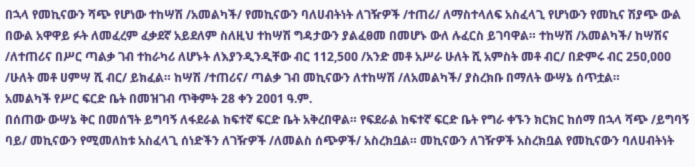በኋላ የመኪናውን ሻጭ የሆነው ተከሣሽ /አመልካች/ የመኪናውን ባለሀብትነት ለገዥዎች /ተጠሪ/ ለማስተላለፍ አስፈላጊ የሆነውን የመኪና ሽያጭ ውል በውል አዋዋይ ፉት ለመፈረም ፈቃደኛ አይደለም ስለዚህ ተከሣሽ ግዳታውን ያልፈፀመ በመሆኑ ውለ ሉፈርስ ይገባዋል። ተከሣሽ /አመልካች/ ከሣሽና /ለተጠሪና በሥር ጣልቃ ገብ ተከራካሪ ለሆኑት ለእያንዲንዲቸው ብር 112,5ዐዐ /አንድ መቶ አሥራ ሁለት ሺ አምስት መቶ ብር/ በድምሩ ብር 25ዐ,ዐዐዐ /ሁለት መቶ ሀምሣ ሺ ብር/ ይክፈል። ከሣሽ /ተጠሪና/ ጣልቃ ገብ መኪናውን ለተከሣሽ /ለአመልካች/ ያስረክቡ በማለት ውሣኔ ሰጥቷል።
አመልካች የሥር ፍርድ ቤት በመዝገብ ጥቅምት 28 ቀን 2ዐዐ1 ዓ.ም.
በሰጠው ውሣኔ ቅር በመሰኘት ይግባኝ ለፋደራል ከፍተኛ ፍርድ ቤት አቅረበዋል። የፍደራል ከፍተኛ ፍርድ ቤት የግራ ቀኙን ክርክር ከሰማ በኋላ ሻጭ /ይግባኝ ባይ/ መኪናውን የሚመለከቱ አስፈላጊ ሰነድችን ለገዥዎች /ለመልስ ሰጭዎች/ አስረክቧል። መኪናውን ለገዥዎች አስረክቧል የመኪናውን ባለሀብትነት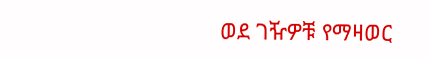ወደ ገዥዎቹ የማዛወር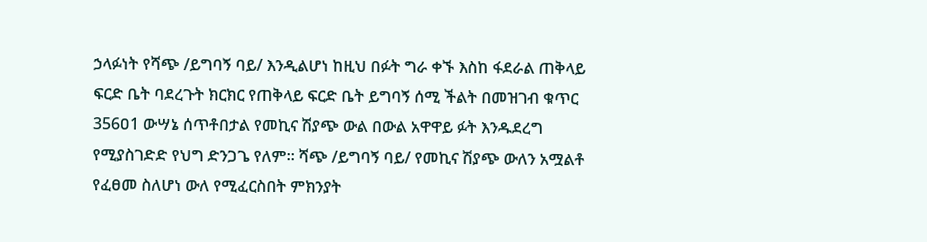ኃላፉነት የሻጭ /ይግባኝ ባይ/ እንዲልሆነ ከዚህ በፉት ግራ ቀኙ እስከ ፋደራል ጠቅላይ ፍርድ ቤት ባደረጉት ክርክር የጠቅላይ ፍርድ ቤት ይግባኝ ሰሚ ችልት በመዝገብ ቁጥር 356ዐ1 ውሣኔ ሰጥቶበታል የመኪና ሽያጭ ውል በውል አዋዋይ ፉት እንዱደረግ የሚያስገድድ የህግ ድንጋጌ የለም። ሻጭ /ይግባኝ ባይ/ የመኪና ሽያጭ ውለን አሟልቶ የፈፀመ ስለሆነ ውለ የሚፈርስበት ምክንያት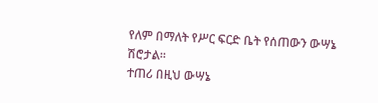የለም በማለት የሥር ፍርድ ቤት የሰጠውን ውሣኔ ሽሮታል።
ተጠሪ በዚህ ውሣኔ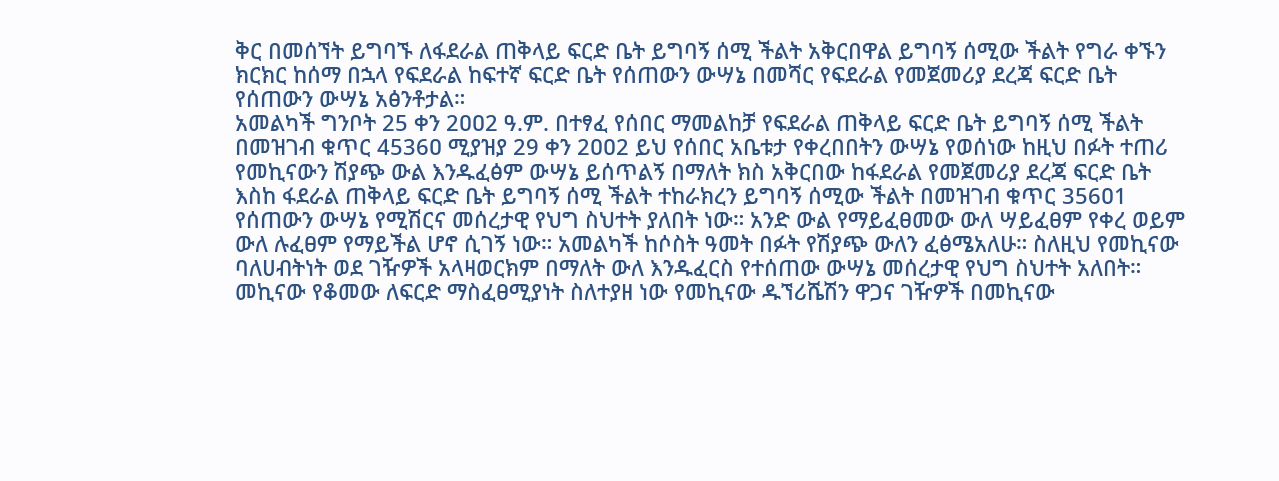ቅር በመሰኘት ይግባኙ ለፋደራል ጠቅላይ ፍርድ ቤት ይግባኝ ሰሚ ችልት አቅርበዋል ይግባኝ ሰሚው ችልት የግራ ቀኙን ክርክር ከሰማ በኋላ የፍደራል ከፍተኛ ፍርድ ቤት የሰጠውን ውሣኔ በመሻር የፍደራል የመጀመሪያ ደረጃ ፍርድ ቤት የሰጠውን ውሣኔ አፅንቶታል።
አመልካች ግንቦት 25 ቀን 2ዐዐ2 ዓ.ም. በተፃፈ የሰበር ማመልከቻ የፍደራል ጠቅላይ ፍርድ ቤት ይግባኝ ሰሚ ችልት በመዝገብ ቁጥር 4536ዐ ሚያዝያ 29 ቀን 2ዐዐ2 ይህ የሰበር አቤቱታ የቀረበበትን ውሣኔ የወሰነው ከዚህ በፉት ተጠሪ የመኪናውን ሽያጭ ውል እንዱፈፅም ውሣኔ ይሰጥልኝ በማለት ክስ አቅርበው ከፋደራል የመጀመሪያ ደረጃ ፍርድ ቤት እስከ ፋደራል ጠቅላይ ፍርድ ቤት ይግባኝ ሰሚ ችልት ተከራክረን ይግባኝ ሰሚው ችልት በመዝገብ ቁጥር 356ዐ1 የሰጠውን ውሣኔ የሚሽርና መሰረታዊ የህግ ስህተት ያለበት ነው። አንድ ውል የማይፈፀመው ውለ ሣይፈፀም የቀረ ወይም ውለ ሉፈፀም የማይችል ሆኖ ሲገኝ ነው። አመልካች ከሶስት ዓመት በፉት የሽያጭ ውለን ፈፅሜአለሁ። ስለዚህ የመኪናው ባለሀብትነት ወደ ገዥዎች አላዛወርክም በማለት ውለ እንዱፈርስ የተሰጠው ውሣኔ መሰረታዊ የህግ ስህተት አለበት። መኪናው የቆመው ለፍርድ ማስፈፀሚያነት ስለተያዘ ነው የመኪናው ዱኘሪሼሽን ዋጋና ገዥዎች በመኪናው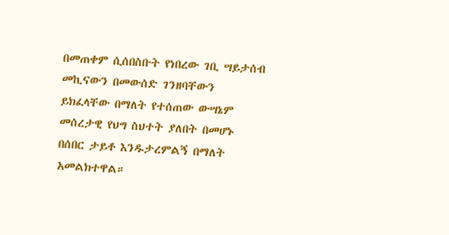በመጠቀም ሲሰበስቡት የነበረው ገቢ ሣይታሰብ መኪናውን በመውሰድ ገንዘባቸውን ይክፈላቸው በማለት የተሰጠው ውሣኔም መሰረታዊ የህግ ስህተት ያለበት በመሆኑ በሰበር ታይቶ እንዱታረምልኝ በማለት አመልክተዋል።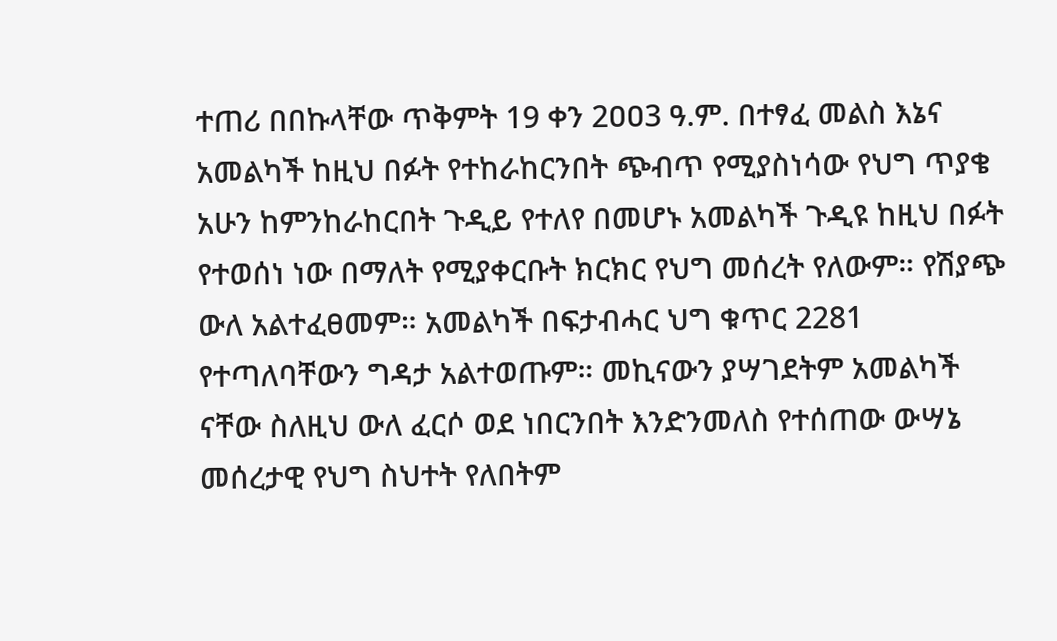ተጠሪ በበኩላቸው ጥቅምት 19 ቀን 2ዐዐ3 ዓ.ም. በተፃፈ መልስ እኔና አመልካች ከዚህ በፉት የተከራከርንበት ጭብጥ የሚያስነሳው የህግ ጥያቄ አሁን ከምንከራከርበት ጉዲይ የተለየ በመሆኑ አመልካች ጉዲዩ ከዚህ በፉት የተወሰነ ነው በማለት የሚያቀርቡት ክርክር የህግ መሰረት የለውም። የሽያጭ ውለ አልተፈፀመም። አመልካች በፍታብሓር ህግ ቁጥር 2281 የተጣለባቸውን ግዳታ አልተወጡም። መኪናውን ያሣገደትም አመልካች ናቸው ስለዚህ ውለ ፈርሶ ወደ ነበርንበት እንድንመለስ የተሰጠው ውሣኔ መሰረታዊ የህግ ስህተት የለበትም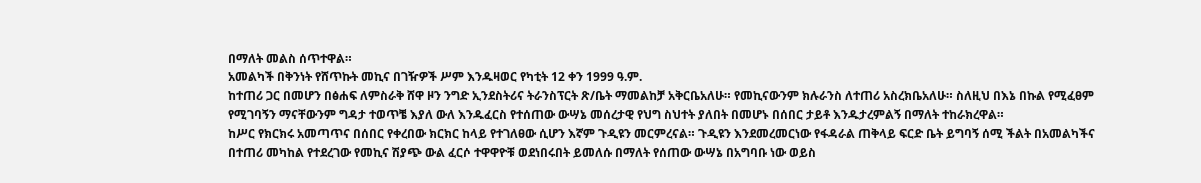በማለት መልስ ሰጥተዋል።
አመልካች በቅንነት የሸጥኩት መኪና በገዥዎች ሥም እንዱዛወር የካቲት 12 ቀን 1999 ዓ.ም.
ከተጠሪ ጋር በመሆን በፅሐፍ ለምስራቅ ሸዋ ዞን ንግድ ኢንደስትሪና ትራንስፕርት ጽ/ቤት ማመልከቻ አቅርቤአለሁ። የመኪናውንም ክሉራንስ ለተጠሪ አስረክቤአለሁ። ስለዚህ በእኔ በኩል የሚፈፀም የሚገባኝን ማናቸውንም ግዳታ ተወጥቼ እያለ ውለ እንዱፈርስ የተሰጠው ውሣኔ መሰረታዊ የህግ ስህተት ያለበት በመሆኑ በሰበር ታይቶ እንዱታረምልኝ በማለት ተከራክረዋል።
ከሥር የክርክሩ አመጣጥና በሰበር የቀረበው ክርክር ከላይ የተገለፀው ሲሆን እኛም ጉዲዩን መርምረናል። ጉዲዩን እንደመረመርነው የፋዳራል ጠቅላይ ፍርድ ቤት ይግባኝ ሰሚ ችልት በአመልካችና በተጠሪ መካከል የተደረገው የመኪና ሽያጭ ውል ፈርሶ ተዋዋዮቹ ወደነበሩበት ይመለሱ በማለት የሰጠው ውሣኔ በአግባቡ ነው ወይስ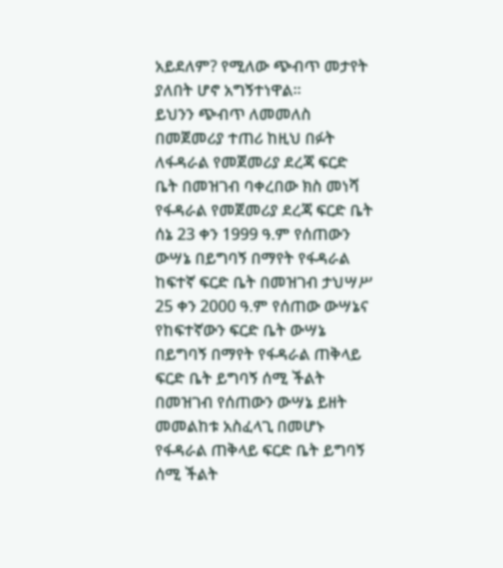አይደለም? የሚለው ጭብጥ መታየት ያለበት ሆኖ አግኝተነዋል።
ይህንን ጭብጥ ለመመለስ በመጀመሪያ ተጠሪ ከዚህ በፉት ለፋዳራል የመጀመሪያ ደረጃ ፍርድ ቤት በመዝገብ ባቀረበው ክስ መነሻ የፋዳራል የመጀመሪያ ደረጃ ፍርድ ቤት ሰኔ 23 ቀን 1999 ዓ.ም የሰጠውን ውሣኔ በይግባኝ በማየት የፋዳራል ከፍተኛ ፍርድ ቤት በመዝገብ ታህሣሥ 25 ቀን 2000 ዓ.ም የሰጠው ውሣኔና የከፍተኛውን ፍርድ ቤት ውሣኔ በይግባኝ በማየት የፋዳራል ጠቅላይ ፍርድ ቤት ይግባኝ ሰሚ ችልት በመዝገብ የሰጠውን ውሣኔ ይዘት መመልከቱ አስፈላጊ በመሆኑ የፋዳራል ጠቅላይ ፍርድ ቤት ይግባኝ ሰሚ ችልት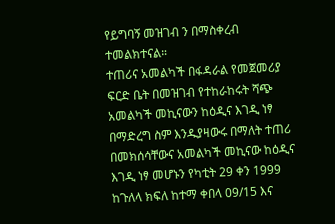የይግባኝ መዝገብ ን በማስቀረብ ተመልክተናል።
ተጠሪና አመልካች በፋዳራል የመጀመሪያ ፍርድ ቤት በመዝገብ የተከራከሩት ሻጭ አመልካች መኪናውን ከዕዲና እገዲ ነፃ በማድረግ ስም እንዱያዛውሩ በማለት ተጠሪ በመክሰሳቸውና አመልካች መኪናው ከዕዲና እገዲ ነፃ መሆኑን የካቲት 29 ቀን 1999 ከጉለላ ክፍለ ከተማ ቀበላ 09/15 እና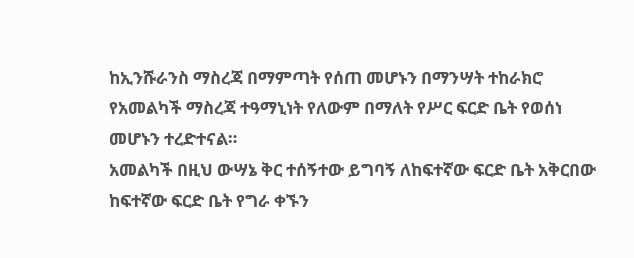ከኢንሹራንስ ማስረጃ በማምጣት የሰጠ መሆኑን በማንሣት ተከራክሮ የአመልካች ማስረጃ ተዓማኒነት የለውም በማለት የሥር ፍርድ ቤት የወሰነ መሆኑን ተረድተናል።
አመልካች በዚህ ውሣኔ ቅር ተሰኝተው ይግባኝ ለከፍተኛው ፍርድ ቤት አቅርበው ከፍተኛው ፍርድ ቤት የግራ ቀኙን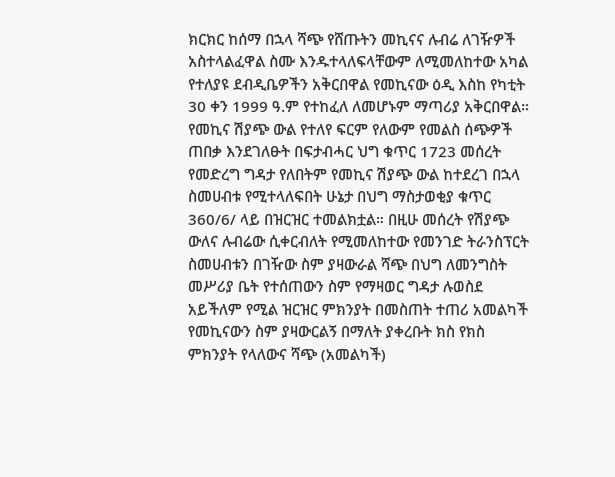ክርክር ከሰማ በኋላ ሻጭ የሸጡትን መኪናና ሉብሬ ለገዥዎች አስተላልፈዋል ስሙ እንዱተላለፍላቸውም ለሚመለከተው አካል የተለያዩ ደብዲቤዎችን አቅርበዋል የመኪናው ዕዲ እስከ የካቲት 30 ቀን 1999 ዓ.ም የተከፈለ ለመሆኑም ማጣሪያ አቅርበዋል። የመኪና ሽያጭ ውል የተለየ ፍርም የለውም የመልስ ሰጭዎች ጠበቃ እንደገለፁት በፍታብሓር ህግ ቁጥር 1723 መሰረት የመድረግ ግዳታ የለበትም የመኪና ሽያጭ ውል ከተደረገ በኋላ ስመሀብቱ የሚተላለፍበት ሁኔታ በህግ ማስታወቂያ ቁጥር 360/6/ ላይ በዝርዝር ተመልክቷል። በዚሁ መሰረት የሽያጭ ውለና ሉብሬው ሲቀርብለት የሚመለከተው የመንገድ ትራንስፕርት ስመሀብቱን በገዥው ስም ያዛውራል ሻጭ በህግ ለመንግስት መሥሪያ ቤት የተሰጠውን ስም የማዛወር ግዳታ ሉወስደ አይችለም የሚል ዝርዝር ምክንያት በመስጠት ተጠሪ አመልካች የመኪናውን ስም ያዛውርልኝ በማለት ያቀረቡት ክስ የክስ ምክንያት የላለውና ሻጭ (አመልካች)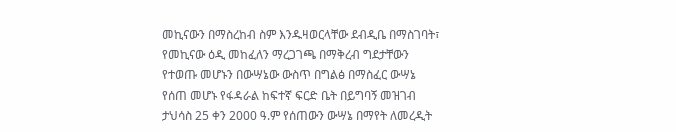መኪናውን በማስረከብ ስም እንዱዛወርላቸው ደብዲቤ በማስገባት፣ የመኪናው ዕዲ መከፈለን ማረጋገጫ በማቅረብ ግደታቸውን የተወጡ መሆኑን በውሣኔው ውስጥ በግልፅ በማስፈር ውሣኔ የሰጠ መሆኑ የፋዳራል ከፍተኛ ፍርድ ቤት በይግባኝ መዝገብ ታህሳስ 25 ቀን 2000 ዓ.ም የሰጠውን ውሣኔ በማየት ለመረዲት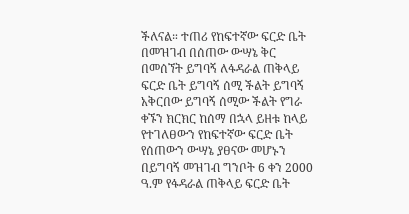ችለናል። ተጠሪ የከፍተኛው ፍርድ ቤት በመዝገብ በሰጠው ውሣኔ ቅር በመሰኘት ይግባኝ ለፋዳራል ጠቅላይ ፍርድ ቤት ይግባኝ ሰሚ ችልት ይግባኝ አቅርበው ይግባኝ ሰሚው ችልት የግራ ቀኙን ክርክር ከሰማ በኋላ ይዘቱ ከላይ የተገለፀውን የከፍተኛው ፍርድ ቤት የሰጠውን ውሣኔ ያፀናው መሆኑን በይግባኝ መዝገብ ግንቦት 6 ቀን 2000 ዓ.ም የፋዳራል ጠቅላይ ፍርድ ቤት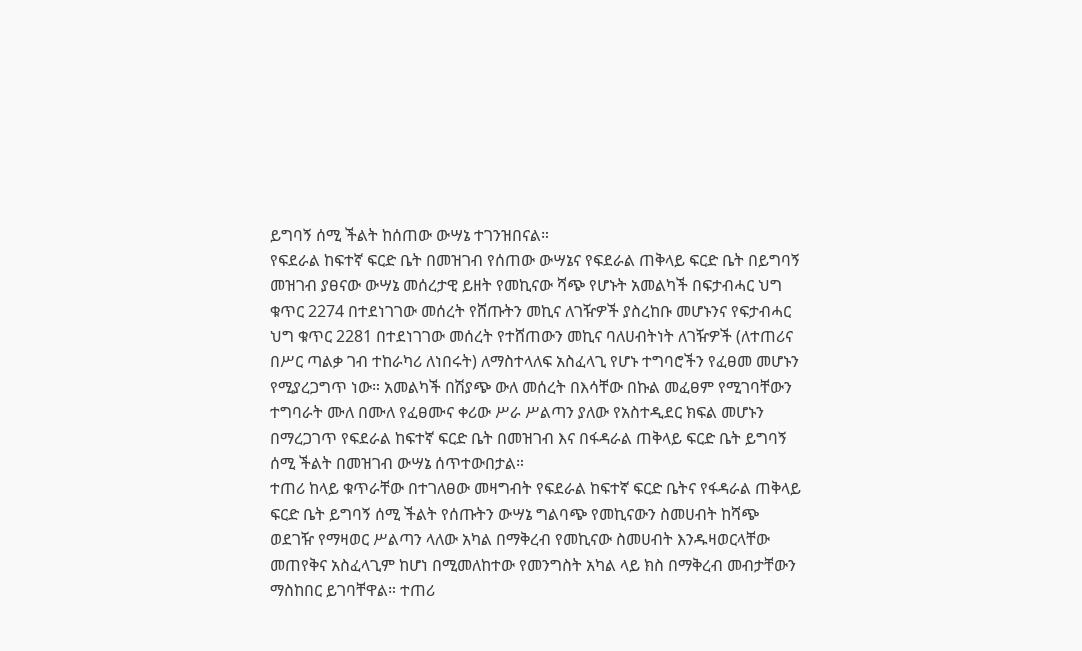ይግባኝ ሰሚ ችልት ከሰጠው ውሣኔ ተገንዝበናል።
የፍደራል ከፍተኛ ፍርድ ቤት በመዝገብ የሰጠው ውሣኔና የፍደራል ጠቅላይ ፍርድ ቤት በይግባኝ መዝገብ ያፀናው ውሣኔ መሰረታዊ ይዘት የመኪናው ሻጭ የሆኑት አመልካች በፍታብሓር ህግ ቁጥር 2274 በተደነገገው መሰረት የሸጡትን መኪና ለገዥዎች ያስረከቡ መሆኑንና የፍታብሓር ህግ ቁጥር 2281 በተደነገገው መሰረት የተሸጠውን መኪና ባለሀብትነት ለገዥዎች (ለተጠሪና በሥር ጣልቃ ገብ ተከራካሪ ለነበሩት) ለማስተላለፍ አስፈላጊ የሆኑ ተግባሮችን የፈፀመ መሆኑን የሚያረጋግጥ ነው። አመልካች በሽያጭ ውለ መሰረት በእሳቸው በኩል መፈፀም የሚገባቸውን ተግባራት ሙለ በሙለ የፈፀሙና ቀሪው ሥራ ሥልጣን ያለው የአስተዲደር ክፍል መሆኑን በማረጋገጥ የፍደራል ከፍተኛ ፍርድ ቤት በመዝገብ እና በፋዳራል ጠቅላይ ፍርድ ቤት ይግባኝ ሰሚ ችልት በመዝገብ ውሣኔ ሰጥተውበታል።
ተጠሪ ከላይ ቁጥራቸው በተገለፀው መዛግብት የፍደራል ከፍተኛ ፍርድ ቤትና የፋዳራል ጠቅላይ ፍርድ ቤት ይግባኝ ሰሚ ችልት የሰጡትን ውሣኔ ግልባጭ የመኪናውን ስመሀብት ከሻጭ ወደገዥ የማዛወር ሥልጣን ላለው አካል በማቅረብ የመኪናው ስመሀብት እንዱዛወርላቸው መጠየቅና አስፈላጊም ከሆነ በሚመለከተው የመንግስት አካል ላይ ክስ በማቅረብ መብታቸውን ማስከበር ይገባቸዋል። ተጠሪ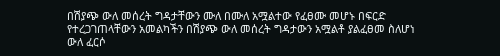በሽያጭ ውለ መሰረት ግዳታቸውን ሙለ በሙለ አሟልተው የፈፀሙ መሆኑ በፍርድ የተረጋገጠላቸውን አመልካችን በሽያጭ ውለ መሰረት ግዳታውን አሟልቶ ያልፈፀመ ስለሆነ ውለ ፈርሶ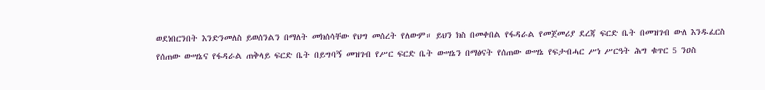ወደነበርንበት እንድንመለስ ይወሰንልን በማለት መክሰሳቸው የህግ መሰረት የለውም። ይህን ክስ በመቀበል የፋዳራል የመጀመሪያ ደረጃ ፍርድ ቤት በመዝገብ ውለ እንዱፈርስ የሰጠው ውሣኔና የፋዳራል ጠቅላይ ፍርድ ቤት በይግባኝ መዝገብ የሥር ፍርድ ቤት ውሣኔን በማፅናት የሰጠው ውሣኔ የፍታብሓር ሥነ ሥርዓት ሕግ ቁጥር 5 ንዐስ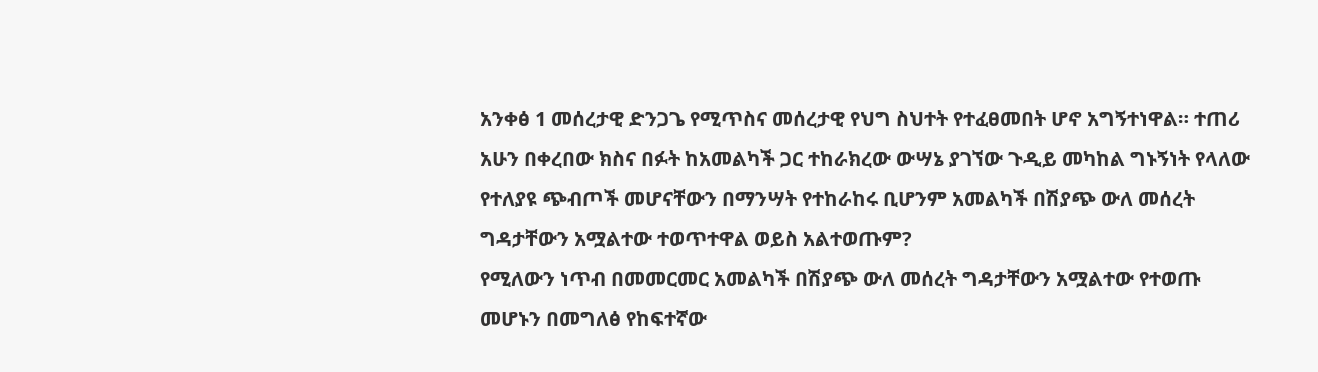አንቀፅ 1 መሰረታዊ ድንጋጌ የሚጥስና መሰረታዊ የህግ ስህተት የተፈፀመበት ሆኖ አግኝተነዋል። ተጠሪ አሁን በቀረበው ክስና በፉት ከአመልካች ጋር ተከራክረው ውሣኔ ያገኘው ጉዲይ መካከል ግኑኝነት የላለው የተለያዩ ጭብጦች መሆናቸውን በማንሣት የተከራከሩ ቢሆንም አመልካች በሽያጭ ውለ መሰረት ግዳታቸውን አሟልተው ተወጥተዋል ወይስ አልተወጡም?
የሚለውን ነጥብ በመመርመር አመልካች በሽያጭ ውለ መሰረት ግዳታቸውን አሟልተው የተወጡ መሆኑን በመግለፅ የከፍተኛው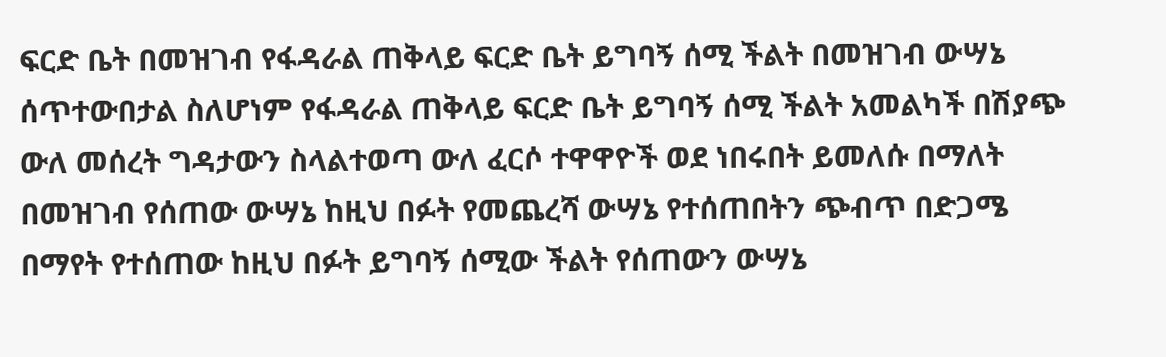ፍርድ ቤት በመዝገብ የፋዳራል ጠቅላይ ፍርድ ቤት ይግባኝ ሰሚ ችልት በመዝገብ ውሣኔ ሰጥተውበታል ስለሆነም የፋዳራል ጠቅላይ ፍርድ ቤት ይግባኝ ሰሚ ችልት አመልካች በሽያጭ ውለ መሰረት ግዳታውን ስላልተወጣ ውለ ፈርሶ ተዋዋዮች ወደ ነበሩበት ይመለሱ በማለት በመዝገብ የሰጠው ውሣኔ ከዚህ በፉት የመጨረሻ ውሣኔ የተሰጠበትን ጭብጥ በድጋሜ በማየት የተሰጠው ከዚህ በፉት ይግባኝ ሰሚው ችልት የሰጠውን ውሣኔ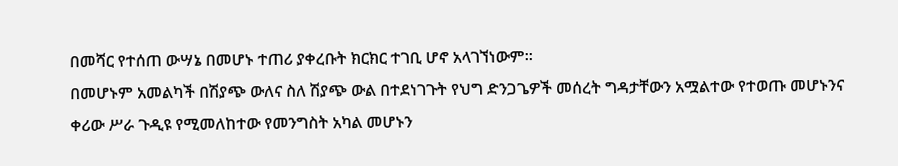በመሻር የተሰጠ ውሣኔ በመሆኑ ተጠሪ ያቀረቡት ክርክር ተገቢ ሆኖ አላገኘነውም።
በመሆኑም አመልካች በሽያጭ ውለና ስለ ሽያጭ ውል በተደነገጉት የህግ ድንጋጌዎች መሰረት ግዳታቸውን አሟልተው የተወጡ መሆኑንና ቀሪው ሥራ ጉዲዩ የሚመለከተው የመንግስት አካል መሆኑን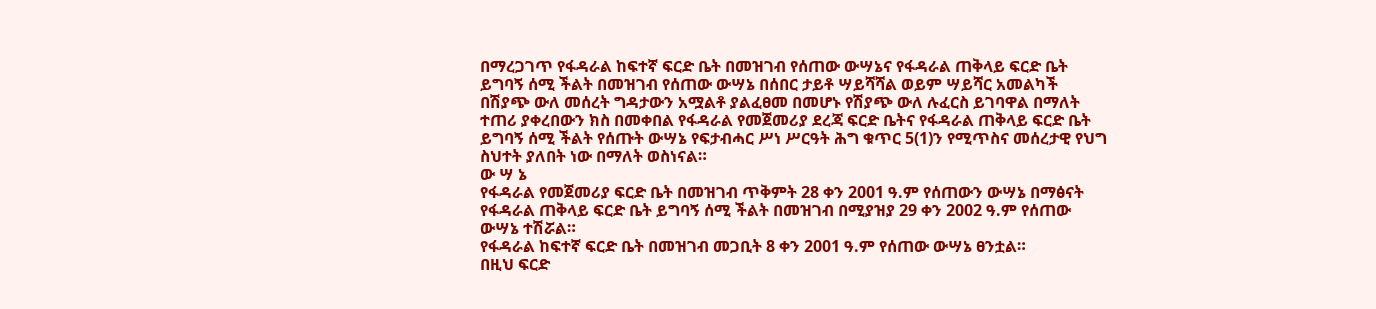በማረጋገጥ የፋዳራል ከፍተኛ ፍርድ ቤት በመዝገብ የሰጠው ውሣኔና የፋዳራል ጠቅላይ ፍርድ ቤት ይግባኝ ሰሚ ችልት በመዝገብ የሰጠው ውሣኔ በሰበር ታይቶ ሣይሻሻል ወይም ሣይሻር አመልካች በሽያጭ ውለ መሰረት ግዳታውን አሟልቶ ያልፈፀመ በመሆኑ የሽያጭ ውለ ሉፈርስ ይገባዋል በማለት ተጠሪ ያቀረበውን ክስ በመቀበል የፋዳራል የመጀመሪያ ደረጃ ፍርድ ቤትና የፋዳራል ጠቅላይ ፍርድ ቤት ይግባኝ ሰሚ ችልት የሰጡት ውሣኔ የፍታብሓር ሥነ ሥርዓት ሕግ ቁጥር 5(1)ን የሚጥስና መሰረታዊ የህግ ስህተት ያለበት ነው በማለት ወስነናል።
ው ሣ ኔ
የፋዳራል የመጀመሪያ ፍርድ ቤት በመዝገብ ጥቅምት 28 ቀን 2001 ዓ.ም የሰጠውን ውሣኔ በማፅናት የፋዳራል ጠቅላይ ፍርድ ቤት ይግባኝ ሰሚ ችልት በመዝገብ በሚያዝያ 29 ቀን 2002 ዓ.ም የሰጠው ውሣኔ ተሽሯል።
የፋዳራል ከፍተኛ ፍርድ ቤት በመዝገብ መጋቢት 8 ቀን 2001 ዓ.ም የሰጠው ውሣኔ ፀንቷል።
በዚህ ፍርድ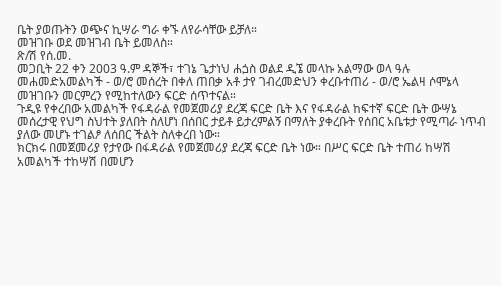ቤት ያወጡትን ወጭና ኪሣራ ግራ ቀኙ ለየራሳቸው ይቻለ።
መዝገቡ ወደ መዝገብ ቤት ይመለስ።
ጽ/ሽ የሰ.መ.
መጋቢት 22 ቀን 2003 ዓ.ም ዳኞች፣ ተገኔ ጌታነህ ሐጏስ ወልደ ዲኜ መላኩ አልማው ወላ ዓሉ መሐመድአመልካች - ወ/ሮ መሰረት በቀለ ጠበቃ አቶ ታየ ገብረመድህን ቀረቡተጠሪ - ወ/ሮ ኤልዛ ሶሞኔላ መዝገቡን መርምረን የሚከተለውን ፍርድ ሰጥተናል።
ጉዲዩ የቀረበው አመልካች የፋዳራል የመጀመሪያ ደረጃ ፍርድ ቤት እና የፋዳራል ከፍተኛ ፍርድ ቤት ውሣኔ መሰረታዊ የህግ ስህተት ያለበት ስለሆነ በሰበር ታይቶ ይታረምልኝ በማለት ያቀረቡት የሰበር አቤቱታ የሚጣራ ነጥብ ያለው መሆኑ ተገልፆ ለሰበር ችልት ስለቀረበ ነው።
ክርክሩ በመጀመሪያ የታየው በፋዳራል የመጀመሪያ ደረጃ ፍርድ ቤት ነው። በሥር ፍርድ ቤት ተጠሪ ከሣሽ አመልካች ተከሣሽ በመሆን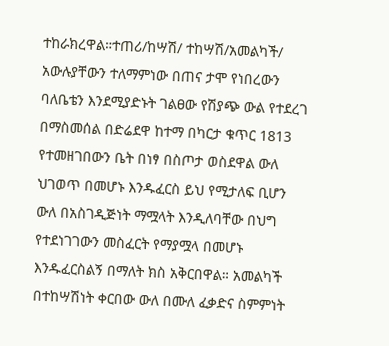ተከራክረዋል።ተጠሪ/ከሣሽ/ ተከሣሽ/አመልካች/ አውሉያቸውን ተለማምነው በጠና ታሞ የነበረውን ባለቤቴን እንደሚያድኑት ገልፀው የሽያጭ ውል የተደረገ በማስመሰል በድሬደዋ ከተማ በካርታ ቁጥር 1813 የተመዘገበውን ቤት በነፃ በስጦታ ወስደዋል ውለ ህገወጥ በመሆኑ እንዱፈርስ ይህ የሚታለፍ ቢሆን ውለ በአስገዲጅነት ማሟላት እንዲለባቸው በህግ የተደነገገውን መስፈርት የማያሟላ በመሆኑ እንዱፈርስልኝ በማለት ክስ አቅርበዋል። አመልካች በተከሣሽነት ቀርበው ውለ በሙለ ፈቃድና ስምምነት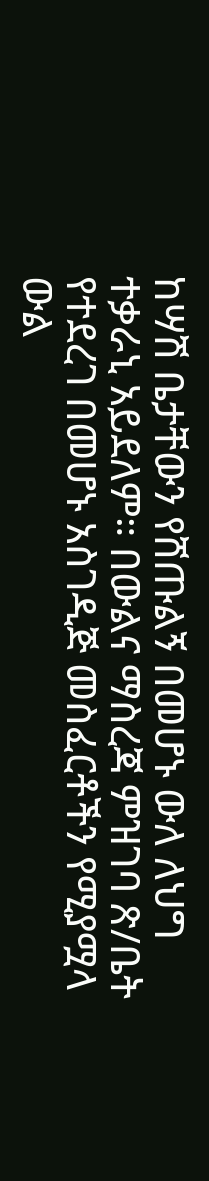ከሣሽ ቤታቸውን የሸጡልኝ በመሆኑ ውለ ለህግ ተቃራኒ አይደለም። በውልና ማስረጃ ምዝገባ ጽ/ቤት የተደረገ በመሆኑ አስገዲጅ መስፈርቶችን የሚያሟላ ውል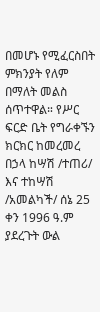በመሆኑ የሚፈርስበት ምክንያት የለም በማለት መልስ ሰጥተዋል። የሥር ፍርድ ቤት የግራቀኙን ክርክር ከመረመረ በኃላ ከሣሽ /ተጠሪ/ እና ተከሣሽ /አመልካች/ ሰኔ 25 ቀን 1996 ዓ.ም ያደረጉት ውል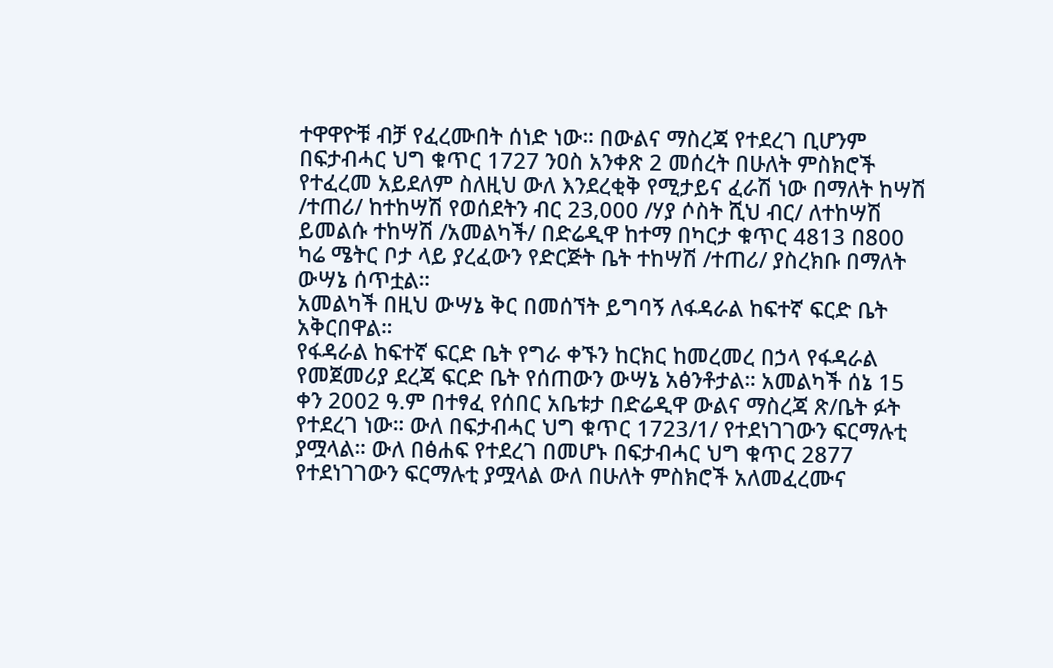ተዋዋዮቹ ብቻ የፈረሙበት ሰነድ ነው። በውልና ማስረጃ የተደረገ ቢሆንም በፍታብሓር ህግ ቁጥር 1727 ንዐስ አንቀጽ 2 መሰረት በሁለት ምስክሮች የተፈረመ አይደለም ስለዚህ ውለ እንደረቂቅ የሚታይና ፈራሽ ነው በማለት ከሣሽ /ተጠሪ/ ከተከሣሽ የወሰደትን ብር 23‚000 /ሃያ ሶስት ሺህ ብር/ ለተከሣሽ ይመልሱ ተከሣሽ /አመልካች/ በድሬዲዋ ከተማ በካርታ ቁጥር 4813 በ800 ካሬ ሜትር ቦታ ላይ ያረፈውን የድርጅት ቤት ተከሣሽ /ተጠሪ/ ያስረክቡ በማለት ውሣኔ ሰጥቷል።
አመልካች በዚህ ውሣኔ ቅር በመሰኘት ይግባኝ ለፋዳራል ከፍተኛ ፍርድ ቤት አቅርበዋል።
የፋዳራል ከፍተኛ ፍርድ ቤት የግራ ቀኙን ከርክር ከመረመረ በኃላ የፋዳራል የመጀመሪያ ደረጃ ፍርድ ቤት የሰጠውን ውሣኔ አፅንቶታል። አመልካች ሰኔ 15 ቀን 2002 ዓ.ም በተፃፈ የሰበር አቤቱታ በድሬዲዋ ውልና ማስረጃ ጽ/ቤት ፉት የተደረገ ነው። ውለ በፍታብሓር ህግ ቁጥር 1723/1/ የተደነገገውን ፍርማሉቲ ያሟላል። ውለ በፅሐፍ የተደረገ በመሆኑ በፍታብሓር ህግ ቁጥር 2877 የተደነገገውን ፍርማሉቲ ያሟላል ውለ በሁለት ምስክሮች አለመፈረሙና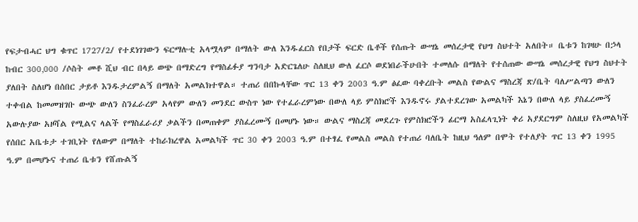የፍታብሓር ህግ ቁጥር 1727/2/ የተደነገገውን ፍርማሉቲ አላሟላም በማለት ውለ እንዱፈርስ የበታች ፍርድ ቤቶች የሰጡት ውሣኔ መሰረታዊ የህግ ስህተት አለበት። ቤቱን ከገዛሁ በኃላ ከብር 300‚000 /ሶስት መቶ ሺህ ብር በላይ ወጭ በማድረግ የማስፊፉያ ግንባታ አድርጌለሁ ስለዚህ ውለ ፈርሶ ወደነበራችሁበት ተመለሱ በማለት የተሰጠው ውሣኔ መሰረታዊ የህግ ስህተት ያለበት ስለሆነ በሰበር ታይቶ እንዱታረምልኝ በማለት አመልክተዋል። ተጠሪ በበኩላቸው ጥር 13 ቀን 2003 ዓ.ም ፅፈው ባቀረቡት መልስ የውልና ማስረጃ ጽ/ቤት ባለሥልጣን ውለን ተቀብል ከመመዝገቡ ውጭ ውለን ስንፈራረም አላየም ውለን መንደር ውስጥ ነው የተፈራረምነው በውለ ላይ ምስክሮች እንዱኖሩ ያልተደረገው አመልካች እኔን በውለ ላይ ያስፈረሙኝ አውሉያው አዞሻል የሚልና ላልች የማስፈራሪያ ቃልችን በመጠቀም ያስፈረሙኝ በመሆኑ ነው። ውልና ማስረጃ መደረጉ የምስክሮችን ፊርማ አስፈላጊነት ቀሪ አያደርግም ስለዚህ የአመልካች የሰበር አቤቱታ ተገቢነት የለውም በማለት ተከራክረዋል አመልካች ጥር 30 ቀን 2003 ዓ.ም በተፃፈ የመልስ መልስ የተጠሪ ባለቤት ከዚህ ዓለም በሞት የተለያት ጥር 13 ቀን 1995 ዓ.ም በመሆኑና ተጠሪ ቤቱን የሸጡልኝ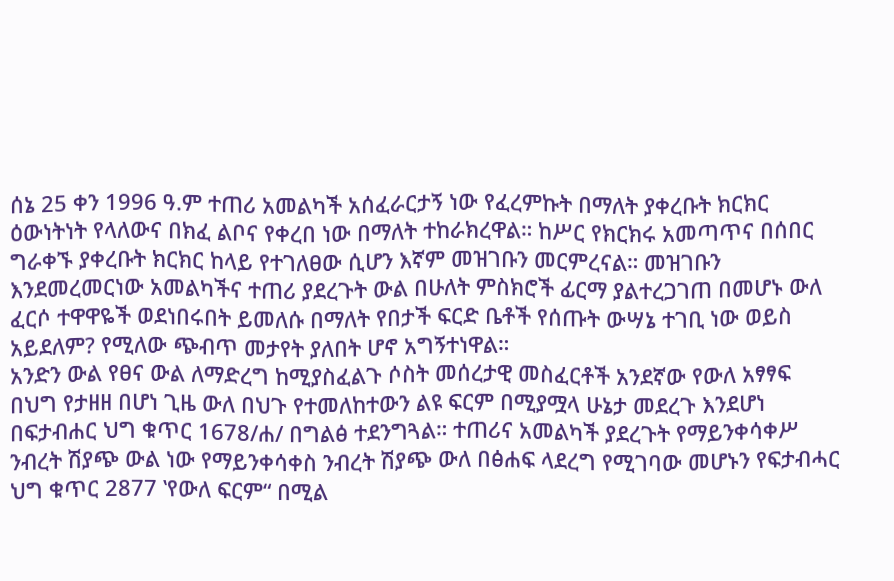ሰኔ 25 ቀን 1996 ዓ.ም ተጠሪ አመልካች አሰፈራርታኝ ነው የፈረምኩት በማለት ያቀረቡት ክርክር ዕውነትነት የላለውና በክፈ ልቦና የቀረበ ነው በማለት ተከራክረዋል። ከሥር የክርክሩ አመጣጥና በሰበር ግራቀኙ ያቀረቡት ክርክር ከላይ የተገለፀው ሲሆን እኛም መዝገቡን መርምረናል። መዝገቡን እንደመረመርነው አመልካችና ተጠሪ ያደረጉት ውል በሁለት ምስክሮች ፊርማ ያልተረጋገጠ በመሆኑ ውለ ፈርሶ ተዋዋዬች ወደነበሩበት ይመለሱ በማለት የበታች ፍርድ ቤቶች የሰጡት ውሣኔ ተገቢ ነው ወይስ አይደለም? የሚለው ጭብጥ መታየት ያለበት ሆኖ አግኝተነዋል።
አንድን ውል የፀና ውል ለማድረግ ከሚያስፈልጉ ሶስት መሰረታዊ መስፈርቶች አንደኛው የውለ አፃፃፍ በህግ የታዘዘ በሆነ ጊዜ ውለ በህጉ የተመለከተውን ልዩ ፍርም በሚያሟላ ሁኔታ መደረጉ እንደሆነ በፍታብሐር ህግ ቁጥር 1678/ሐ/ በግልፅ ተደንግጓል። ተጠሪና አመልካች ያደረጉት የማይንቀሳቀሥ ንብረት ሽያጭ ውል ነው የማይንቀሳቀስ ንብረት ሽያጭ ውለ በፅሐፍ ላደረግ የሚገባው መሆኑን የፍታብሓር ህግ ቁጥር 2877 ‛የውለ ፍርም“ በሚል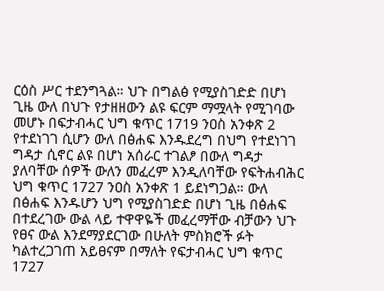ርዕስ ሥር ተደንግጓል። ህጉ በግልፅ የሚያስገድድ በሆነ ጊዜ ውለ በህጉ የታዘዘውን ልዩ ፍርም ማሟላት የሚገባው መሆኑ በፍታብሓር ህግ ቁጥር 1719 ንዐስ አንቀጽ 2 የተደነገገ ሲሆን ውለ በፅሐፍ እንዱደረግ በህግ የተደነገገ ግዳታ ሲኖር ልዩ በሆነ አሰራር ተገልፆ በውለ ግዳታ ያለባቸው ሰዎች ውለን መፈረም እንዲለባቸው የፍትሐብሕር ህግ ቁጥር 1727 ንዐስ አንቀጽ 1 ይደነግጋል። ውለ በፅሐፍ እንዱሆን ህግ የሚያስገድድ በሆነ ጊዜ በፅሐፍ በተደረገው ውል ላይ ተዋዋዬች መፈረማቸው ብቻውን ህጉ የፀና ውል እንደማያደርገው በሁለት ምስክሮች ፉት ካልተረጋገጠ አይፀናም በማለት የፍታብሓር ህግ ቁጥር 1727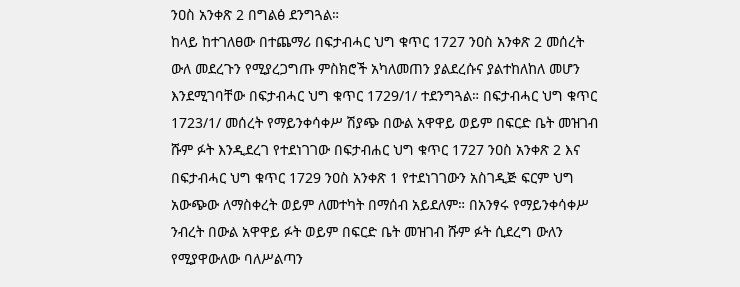ንዐስ አንቀጽ 2 በግልፅ ደንግጓል።
ከላይ ከተገለፀው በተጨማሪ በፍታብሓር ህግ ቁጥር 1727 ንዐስ አንቀጽ 2 መሰረት ውለ መደረጉን የሚያረጋግጡ ምስክሮች አካለመጠን ያልደረሱና ያልተከለከለ መሆን እንደሚገባቸው በፍታብሓር ህግ ቁጥር 1729/1/ ተደንግጓል። በፍታብሓር ህግ ቁጥር 1723/1/ መሰረት የማይንቀሳቀሥ ሽያጭ በውል አዋዋይ ወይም በፍርድ ቤት መዝገብ ሹም ፉት እንዲደረገ የተደነገገው በፍታብሐር ህግ ቁጥር 1727 ንዐስ አንቀጽ 2 እና በፍታብሓር ህግ ቁጥር 1729 ንዐስ አንቀጽ 1 የተደነገገውን አስገዲጅ ፍርም ህግ አውጭው ለማስቀረት ወይም ለመተካት በማሰብ አይደለም። በአንፃሩ የማይንቀሳቀሥ ንብረት በውል አዋዋይ ፉት ወይም በፍርድ ቤት መዝገብ ሹም ፉት ሲደረግ ውለን የሚያዋውለው ባለሥልጣን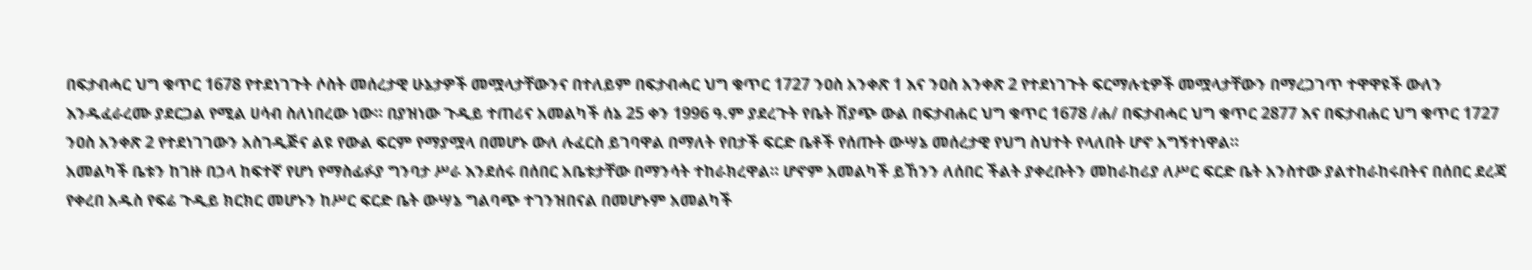በፍታብሓር ህግ ቁጥር 1678 የተደነገጉት ሶስት መሰረታዊ ሁኔታዎች መሟላታቸውንና በተለይም በፍታብሓር ህግ ቁጥር 1727 ንዐስ አንቀጽ 1 እና ንዐስ አንቀጽ 2 የተደነገጉት ፍርማሉቲዎች መሟላታቸውን በማረጋገጥ ተዋዋዩች ውለን እንዱፈራረሙ ያደርጋል የሚል ሀሳብ ስለነበረው ነው። በያዝነው ጉዲይ ተጠሪና አመልካች ሰኔ 25 ቀን 1996 ዓ.ም ያደረጉት የቤት ሽያጭ ውል በፍታብሐር ህግ ቁጥር 1678 /ሐ/ በፍታብሓር ህግ ቁጥር 2877 እና በፍታብሐር ህግ ቁጥር 1727 ንዐስ አንቀጽ 2 የተደነገገውን አስገዲጅና ልዩ የውል ፍርም የማያሟላ በመሆኑ ውለ ሉፈርስ ይገባዋል በማለት የበታች ፍርድ ቤቶች የሰጡት ውሣኔ መሰረታዊ የህግ ስህተት የላለበት ሆኖ አግኝተነዋል።
አመልካች ቤቱን ከገዙ በኃላ ከፍተኛ የሆነ የማስፊፉያ ግንባታ ሥራ እንደሰሩ በሰበር አቤቱታቸው በማንሳት ተከራክረዋል። ሆኖም አመልካች ይኸንን ለሰበር ችልት ያቀረቡትን መከራከሪያ ለሥር ፍርድ ቤት አንስተው ያልተከራከሩበትና በሰበር ደረጃ የቀረበ አዱስ የፍሬ ጉዲይ ክርክር መሆኑን ከሥር ፍርድ ቤት ውሣኔ ግልባጭ ተገንዝበናል በመሆኑም አመልካች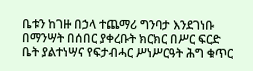ቤቱን ከገዙ በኃላ ተጨማሪ ግንባታ እንደገነቡ በማንሣት በሰበር ያቀረቡት ክርክር በሥር ፍርድ ቤት ያልተነሣና የፍታብሓር ሥነሥርዓት ሕግ ቁጥር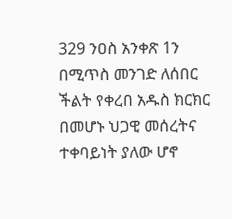329 ንዐስ አንቀጽ 1ን በሚጥስ መንገድ ለሰበር ችልት የቀረበ አዱስ ክርክር በመሆኑ ህጋዊ መሰረትና ተቀባይነት ያለው ሆኖ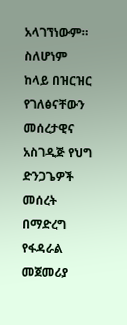አላገኘነውም።
ስለሆነም ከላይ በዝርዝር የገለፅናቸውን መሰረታዊና አስገዲጅ የህግ ድንጋጌዎች መሰረት በማድረግ የፋዳራል መጀመሪያ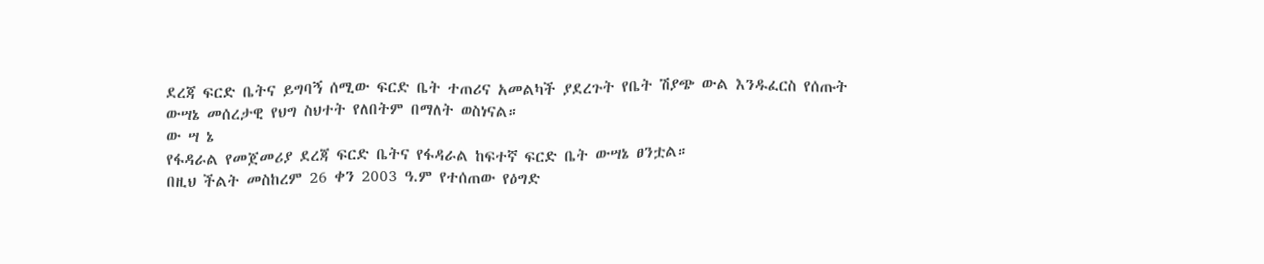ደረጃ ፍርድ ቤትና ይግባኝ ሰሚው ፍርድ ቤት ተጠሪና አመልካች ያደረጉት የቤት ሽያጭ ውል እንዱፈርስ የሰጡት ውሣኔ መሰረታዊ የህግ ስህተት የለበትም በማለት ወስነናል።
ው ሣ ኔ
የፋዳራል የመጀመሪያ ደረጃ ፍርድ ቤትና የፋዳራል ከፍተኛ ፍርድ ቤት ውሣኔ ፀንቷል።
በዚህ ችልት መስከረም 26 ቀን 2003 ዓ.ም የተሰጠው የዕግድ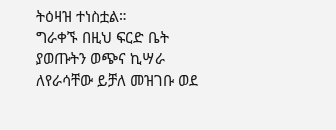ትዕዛዝ ተነስቷል።
ግራቀኙ በዚህ ፍርድ ቤት ያወጡትን ወጭና ኪሣራ ለየራሳቸው ይቻለ መዝገቡ ወደ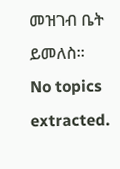መዝገብ ቤት ይመለስ።
No topics extracted.